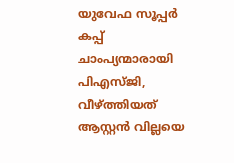യുവേഫ സൂപ്പർ കപ്പ് ചാംപ്യന്മാരായി പിഎസ്‌ജി, വീഴ്ത്തിയത് ആസ്റ്റൻ വില്ലയെ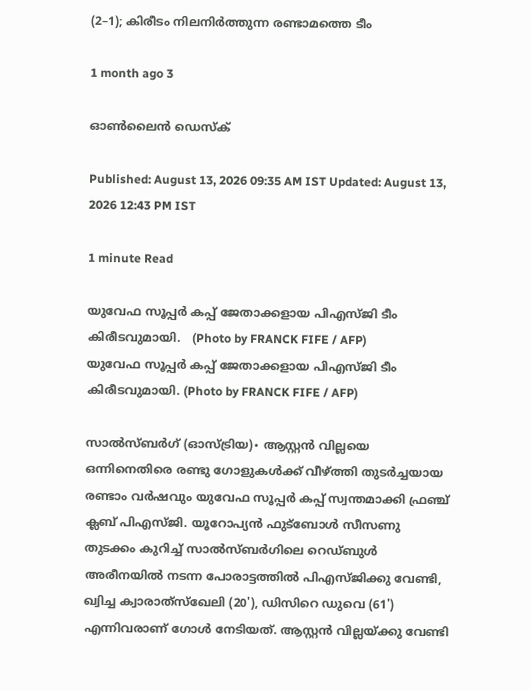(2–1); കിരീടം നിലനിർത്തുന്ന രണ്ടാമത്തെ ടീം

1 month ago 3

ഓൺലൈൻ ഡെസ്‌ക്

Published: August 13, 2026 09:35 AM IST Updated: August 13, 2026 12:43 PM IST

1 minute Read

യുവേഫ സൂപ്പർ കപ്പ് ജേതാക്കളായ പിഎസ്‌ജി ടീം കിരീടവുമായി.   (Photo by FRANCK FIFE / AFP)
യുവേഫ സൂപ്പർ കപ്പ് ജേതാക്കളായ പിഎസ്‌ജി ടീം കിരീടവുമായി. (Photo by FRANCK FIFE / AFP)

സാൽസ്ബർഗ് (ഓസ്ട്രിയ)∙ ആസ്റ്റൻ വില്ലയെ ഒന്നിനെതിരെ രണ്ടു ഗോളുകൾക്ക് വീഴ്ത്തി തുടർച്ചയായ രണ്ടാം വർഷവും യുവേഫ സൂപ്പർ കപ്പ് സ്വന്തമാക്കി ഫ്രഞ്ച് ക്ലബ് പിഎസ്‍ജി. യൂറോപ്യൻ ഫുട്ബോൾ സീസണു തുടക്കം കുറിച്ച് സാൽസ്ബർഗിലെ റെഡ്ബുൾ അരീനയിൽ നടന്ന പോരാട്ടത്തിൽ പിഎസ്ജിക്കു വേണ്ടി, ഖ്വിച്ച ക്വാരാത്‌സ്‌ഖേലി (20'), ഡിസിറെ ഡുവെ (61') എന്നിവരാണ് ഗോൾ നേടിയത്. ആസ്റ്റൻ വില്ലയ്ക്കു വേണ്ടി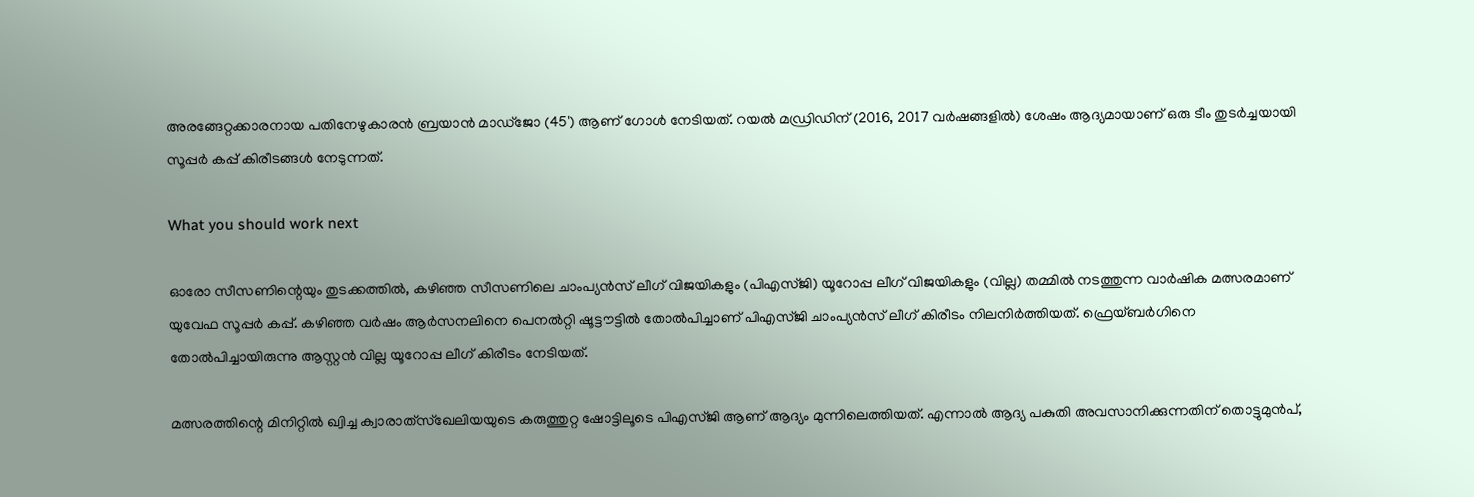അരങ്ങേറ്റക്കാരനായ പതിനേഴുകാരൻ ബ്രയാൻ മാഡ്ജോ (45') ആണ് ഗോൾ നേടിയത്. റയൽ മഡ്രിഡിന് (2016, 2017 വർഷങ്ങളിൽ) ശേഷം ആദ്യമായാണ് ഒരു ടീം തുടർച്ചയായി സൂപ്പർ കപ്പ് കിരീടങ്ങൾ നേടുന്നത്.

What you should work next

ഓരോ സീസണിന്റെയും തുടക്കത്തിൽ, കഴിഞ്ഞ സീസണിലെ ചാംപ്യൻസ് ലീഗ് വിജയികളും (പിഎസ്ജി) യൂറോപ്പ ലീഗ് വിജയികളും (വില്ല) തമ്മിൽ നടത്തുന്ന വാർഷിക മത്സരമാണ് യുവേഫ സൂപ്പർ കപ്പ്. കഴിഞ്ഞ വർഷം ആർസനലിനെ പെനൽറ്റി ഷൂട്ടൗട്ടിൽ തോൽപിച്ചാണ് പിഎസ്ജി ചാംപ്യൻസ് ലീഗ് കിരീടം നിലനിർത്തിയത്. ഫ്രെയ്‌ബർഗിനെ തോൽപിച്ചായിരുന്നു ആസ്റ്റൻ വില്ല യൂറോപ്പ ലീഗ് കിരീടം നേടിയത്.

മത്സരത്തിന്റെ മിനിറ്റിൽ ഖ്വിച്ച ക്വാരാത്‌സ്‌ഖേലിയയുടെ കരുത്തുറ്റ ഷോട്ടിലൂടെ പിഎസ്ജി ആണ് ആദ്യം മുന്നിലെത്തിയത്. എന്നാൽ ആദ്യ പകുതി അവസാനിക്കുന്നതിന് തൊട്ടുമുൻപ്,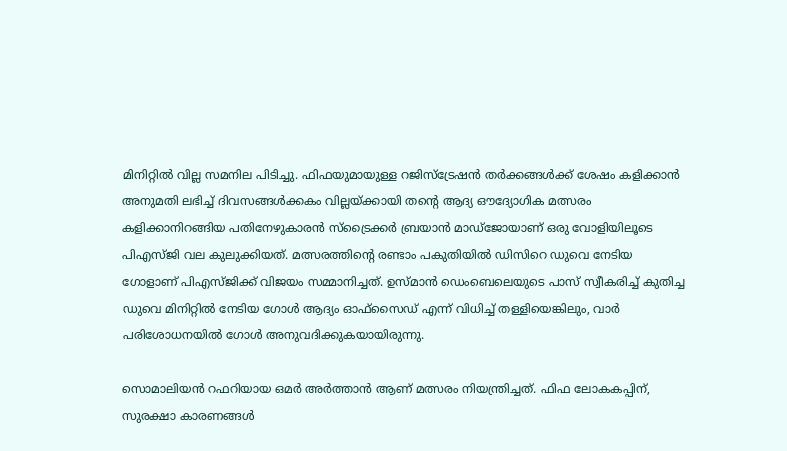മിനിറ്റിൽ വില്ല സമനില പിടിച്ചു. ഫിഫയുമായുള്ള റജിസ്ട്രേഷൻ തർക്കങ്ങൾക്ക് ശേഷം കളിക്കാൻ അനുമതി ലഭിച്ച് ദിവസങ്ങൾക്കകം വില്ലയ്ക്കായി തന്റെ ആദ്യ ഔദ്യോഗിക മത്സരം കളിക്കാനിറങ്ങിയ പതിനേഴുകാരൻ സ്ട്രൈക്കർ ബ്രയാൻ മാഡ്ജോയാണ് ഒരു വോളിയിലൂടെ പിഎസ്‍ജി വല കുലുക്കിയത്. മത്സരത്തിന്റെ രണ്ടാം പകുതിയിൽ ഡിസിറെ ഡുവെ നേടിയ ഗോളാണ് പിഎസ്ജിക്ക് വിജയം സമ്മാനിച്ചത്. ഉസ്മാൻ ഡെംബെലെയുടെ പാസ് സ്വീകരിച്ച് കുതിച്ച ഡുവെ മിനിറ്റിൽ നേടിയ ഗോൾ ആദ്യം ഓഫ്‌സൈഡ് എന്ന് വിധിച്ച് തള്ളിയെങ്കിലും, വാർ പരിശോധനയിൽ ഗോൾ അനുവദിക്കുകയായിരുന്നു.

സൊമാലിയൻ റഫറിയായ ഒമർ അർത്താൻ ആണ് മത്സരം നിയന്ത്രിച്ചത്. ഫിഫ ലോകകപ്പിന്, സുരക്ഷാ കാരണങ്ങൾ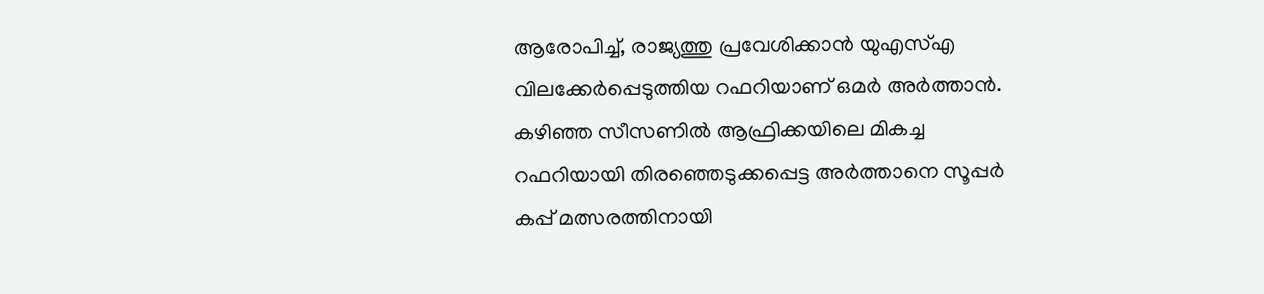ആരോപിച്ച്, രാജ്യത്തു പ്രവേശിക്കാൻ യുഎസ്എ വിലക്കേർപ്പെടുത്തിയ റഫറിയാണ് ഒമർ അർത്താൻ. കഴിഞ്ഞ സീസണിൽ ആഫ്രിക്കയിലെ മികച്ച റഫറിയായി തിരഞ്ഞെടുക്കപ്പെട്ട അർത്താനെ സൂപ്പർ കപ്പ് മത്സരത്തിനായി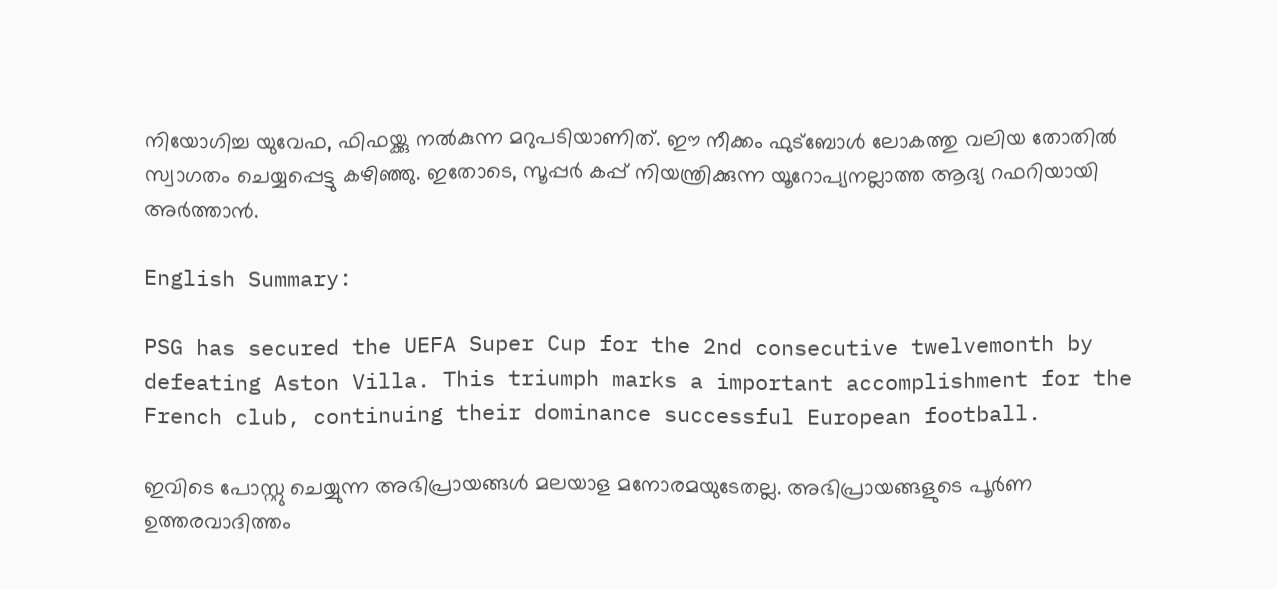നിയോഗിച്ച യുവേഫ, ഫിഫയ്ക്കു നൽകുന്ന മറുപടിയാണിത്. ഈ നീക്കം ഫുട്ബോൾ ലോകത്തു വലിയ തോതിൽ സ്വാഗതം ചെയ്യപ്പെട്ടു കഴിഞ്ഞു. ഇതോടെ, സൂപ്പർ കപ്പ് നിയന്ത്രിക്കുന്ന യൂറോപ്യനല്ലാത്ത ആദ്യ റഫറിയായി അർത്താൻ.

English Summary:

PSG has secured the UEFA Super Cup for the 2nd consecutive twelvemonth by defeating Aston Villa. This triumph marks a important accomplishment for the French club, continuing their dominance successful European football.

ഇവിടെ പോസ്റ്റു ചെയ്യുന്ന അഭിപ്രായങ്ങൾ മലയാള മനോരമയുടേതല്ല. അഭിപ്രായങ്ങളുടെ പൂർണ ഉത്തരവാദിത്തം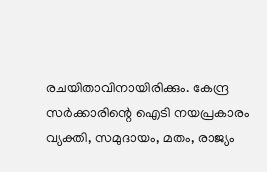രചയിതാവിനായിരിക്കും. കേന്ദ്ര സർക്കാരിന്റെ ഐടി നയപ്രകാരം വ്യക്തി, സമുദായം, മതം, രാജ്യം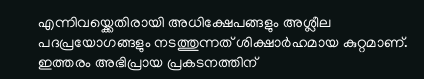എന്നിവയ്ക്കെതിരായി അധിക്ഷേപങ്ങളും അശ്ലീല പദപ്രയോഗങ്ങളും നടത്തുന്നത് ശിക്ഷാർഹമായ കുറ്റമാണ്. ഇത്തരം അഭിപ്രായ പ്രകടനത്തിന്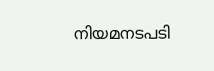നിയമനടപടി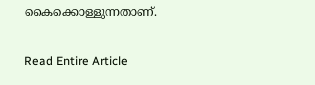കൈക്കൊള്ളുന്നതാണ്.

Read Entire Article